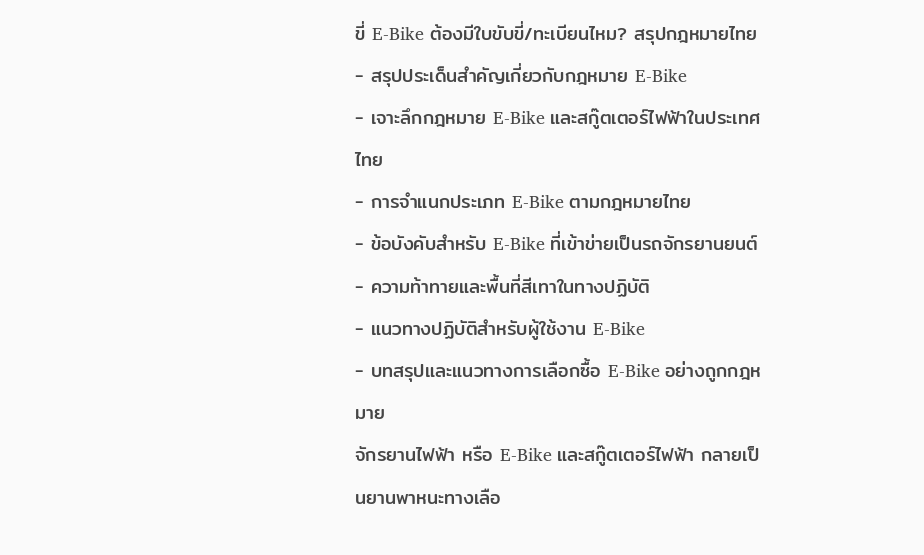ขี่ E-Bike ต้องมีใบขับขี่/ทะเบียนไหม? สรุปกฎหมายไทย
- สรุปประเด็นสำคัญเกี่ยวกับกฎหมาย E-Bike
- เจาะลึกกฎหมาย E-Bike และสกู๊ตเตอร์ไฟฟ้าในประเทศไทย
- การจำแนกประเภท E-Bike ตามกฎหมายไทย
- ข้อบังคับสำหรับ E-Bike ที่เข้าข่ายเป็นรถจักรยานยนต์
- ความท้าทายและพื้นที่สีเทาในทางปฏิบัติ
- แนวทางปฏิบัติสำหรับผู้ใช้งาน E-Bike
- บทสรุปและแนวทางการเลือกซื้อ E-Bike อย่างถูกกฎหมาย
จักรยานไฟฟ้า หรือ E-Bike และสกู๊ตเตอร์ไฟฟ้า กลายเป็นยานพาหนะทางเลือ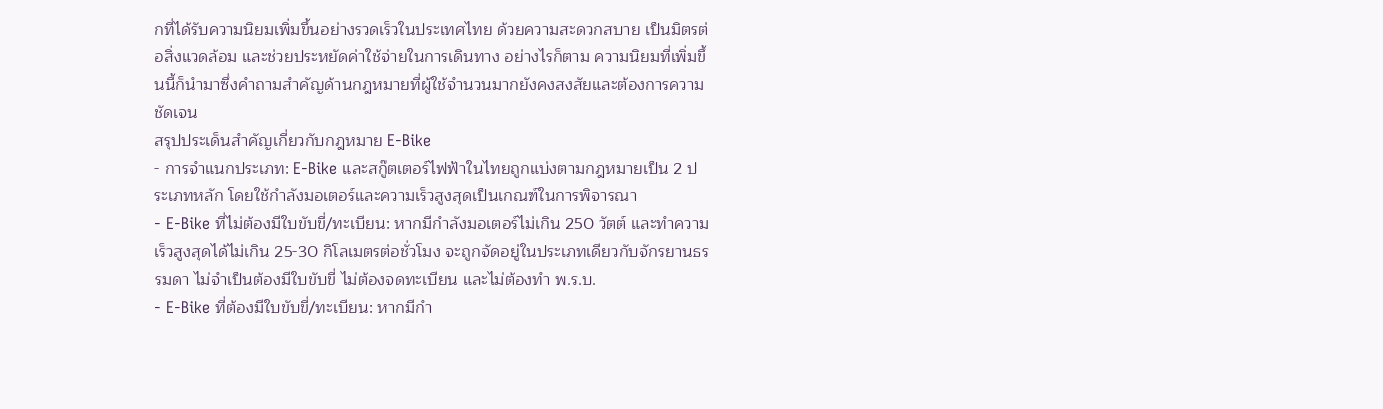กที่ได้รับความนิยมเพิ่มขึ้นอย่างรวดเร็วในประเทศไทย ด้วยความสะดวกสบาย เป็นมิตรต่อสิ่งแวดล้อม และช่วยประหยัดค่าใช้จ่ายในการเดินทาง อย่างไรก็ตาม ความนิยมที่เพิ่มขึ้นนี้ก็นำมาซึ่งคำถามสำคัญด้านกฎหมายที่ผู้ใช้จำนวนมากยังคงสงสัยและต้องการความชัดเจน
สรุปประเด็นสำคัญเกี่ยวกับกฎหมาย E-Bike
- การจำแนกประเภท: E-Bike และสกู๊ตเตอร์ไฟฟ้าในไทยถูกแบ่งตามกฎหมายเป็น 2 ประเภทหลัก โดยใช้กำลังมอเตอร์และความเร็วสูงสุดเป็นเกณฑ์ในการพิจารณา
- E-Bike ที่ไม่ต้องมีใบขับขี่/ทะเบียน: หากมีกำลังมอเตอร์ไม่เกิน 250 วัตต์ และทำความเร็วสูงสุดได้ไม่เกิน 25-30 กิโลเมตรต่อชั่วโมง จะถูกจัดอยู่ในประเภทเดียวกับจักรยานธรรมดา ไม่จำเป็นต้องมีใบขับขี่ ไม่ต้องจดทะเบียน และไม่ต้องทำ พ.ร.บ.
- E-Bike ที่ต้องมีใบขับขี่/ทะเบียน: หากมีกำ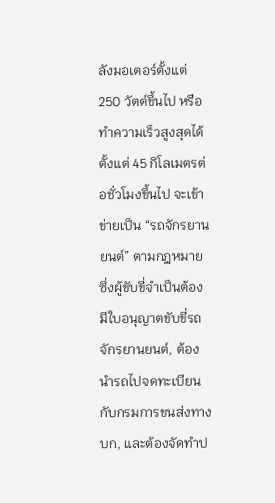ลังมอเตอร์ตั้งแต่ 250 วัตต์ขึ้นไป หรือทำความเร็วสูงสุดได้ตั้งแต่ 45 กิโลเมตรต่อชั่วโมงขึ้นไป จะเข้าข่ายเป็น “รถจักรยานยนต์” ตามกฎหมาย ซึ่งผู้ขับขี่จำเป็นต้องมีใบอนุญาตขับขี่รถจักรยานยนต์, ต้องนำรถไปจดทะเบียนกับกรมการขนส่งทางบก, และต้องจัดทำป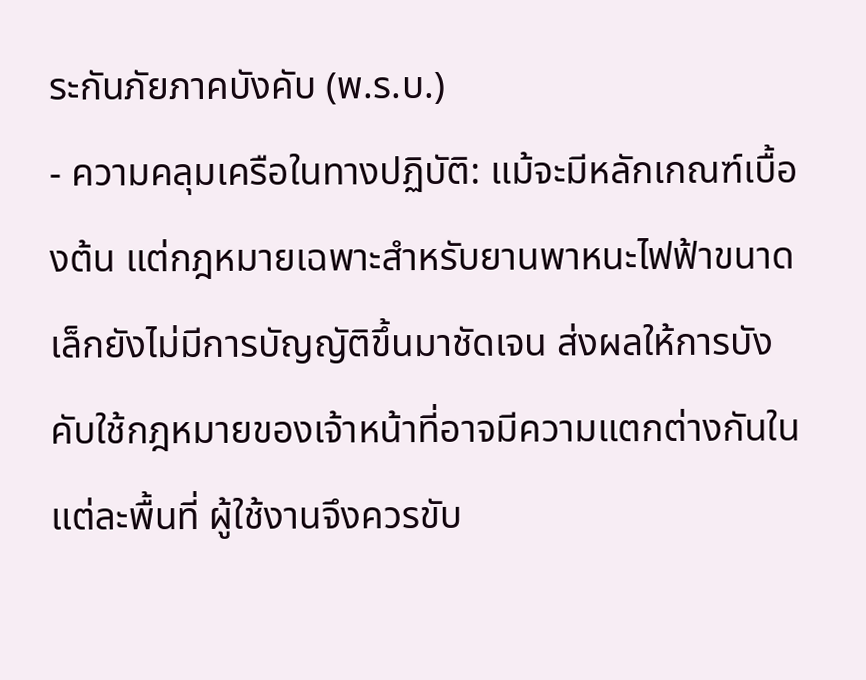ระกันภัยภาคบังคับ (พ.ร.บ.)
- ความคลุมเครือในทางปฏิบัติ: แม้จะมีหลักเกณฑ์เบื้องต้น แต่กฎหมายเฉพาะสำหรับยานพาหนะไฟฟ้าขนาดเล็กยังไม่มีการบัญญัติขึ้นมาชัดเจน ส่งผลให้การบังคับใช้กฎหมายของเจ้าหน้าที่อาจมีความแตกต่างกันในแต่ละพื้นที่ ผู้ใช้งานจึงควรขับ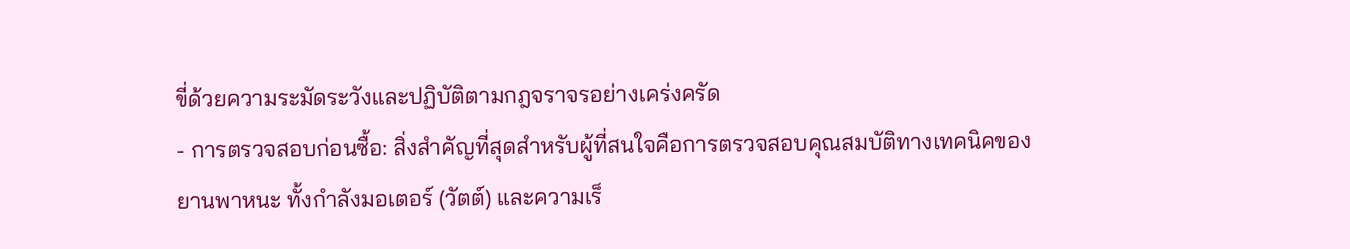ขี่ด้วยความระมัดระวังและปฏิบัติตามกฎจราจรอย่างเคร่งครัด
- การตรวจสอบก่อนซื้อ: สิ่งสำคัญที่สุดสำหรับผู้ที่สนใจคือการตรวจสอบคุณสมบัติทางเทคนิคของยานพาหนะ ทั้งกำลังมอเตอร์ (วัตต์) และความเร็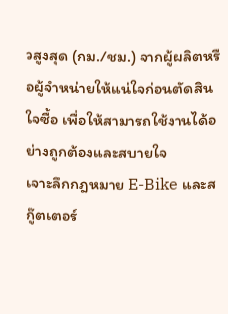วสูงสุด (กม./ชม.) จากผู้ผลิตหรือผู้จำหน่ายให้แน่ใจก่อนตัดสินใจซื้อ เพื่อให้สามารถใช้งานได้อย่างถูกต้องและสบายใจ
เจาะลึกกฎหมาย E-Bike และสกู๊ตเตอร์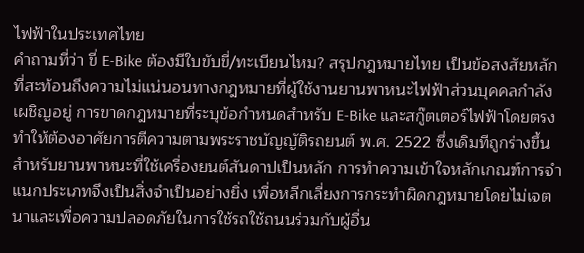ไฟฟ้าในประเทศไทย
คำถามที่ว่า ขี่ E-Bike ต้องมีใบขับขี่/ทะเบียนไหม? สรุปกฎหมายไทย เป็นข้อสงสัยหลักที่สะท้อนถึงความไม่แน่นอนทางกฎหมายที่ผู้ใช้งานยานพาหนะไฟฟ้าส่วนบุคคลกำลังเผชิญอยู่ การขาดกฎหมายที่ระบุข้อกำหนดสำหรับ E-Bike และสกู๊ตเตอร์ไฟฟ้าโดยตรง ทำให้ต้องอาศัยการตีความตามพระราชบัญญัติรถยนต์ พ.ศ. 2522 ซึ่งเดิมทีถูกร่างขึ้นสำหรับยานพาหนะที่ใช้เครื่องยนต์สันดาปเป็นหลัก การทำความเข้าใจหลักเกณฑ์การจำแนกประเภทจึงเป็นสิ่งจำเป็นอย่างยิ่ง เพื่อหลีกเลี่ยงการกระทำผิดกฎหมายโดยไม่เจตนาและเพื่อความปลอดภัยในการใช้รถใช้ถนนร่วมกับผู้อื่น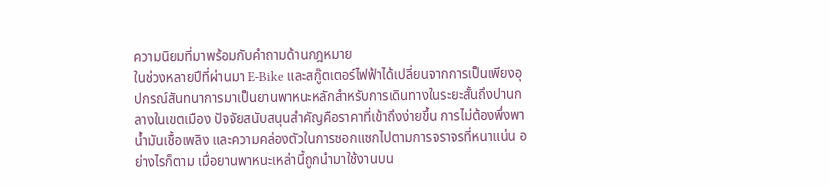ความนิยมที่มาพร้อมกับคำถามด้านกฎหมาย
ในช่วงหลายปีที่ผ่านมา E-Bike และสกู๊ตเตอร์ไฟฟ้าได้เปลี่ยนจากการเป็นเพียงอุปกรณ์สันทนาการมาเป็นยานพาหนะหลักสำหรับการเดินทางในระยะสั้นถึงปานกลางในเขตเมือง ปัจจัยสนับสนุนสำคัญคือราคาที่เข้าถึงง่ายขึ้น การไม่ต้องพึ่งพาน้ำมันเชื้อเพลิง และความคล่องตัวในการซอกแซกไปตามการจราจรที่หนาแน่น อย่างไรก็ตาม เมื่อยานพาหนะเหล่านี้ถูกนำมาใช้งานบน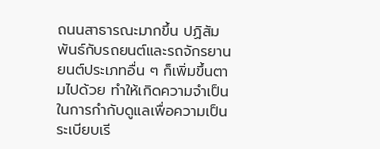ถนนสาธารณะมากขึ้น ปฏิสัมพันธ์กับรถยนต์และรถจักรยานยนต์ประเภทอื่น ๆ ก็เพิ่มขึ้นตามไปด้วย ทำให้เกิดความจำเป็นในการกำกับดูแลเพื่อความเป็นระเบียบเรี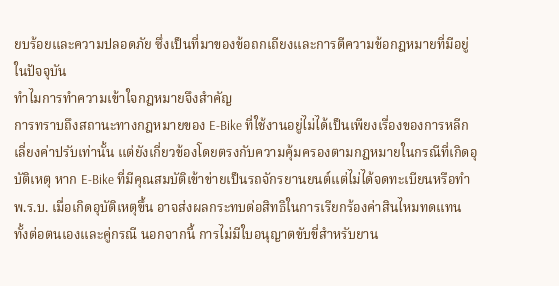ยบร้อยและความปลอดภัย ซึ่งเป็นที่มาของข้อถกเถียงและการตีความข้อกฎหมายที่มีอยู่ในปัจจุบัน
ทำไมการทำความเข้าใจกฎหมายจึงสำคัญ
การทราบถึงสถานะทางกฎหมายของ E-Bike ที่ใช้งานอยู่ไม่ได้เป็นเพียงเรื่องของการหลีกเลี่ยงค่าปรับเท่านั้น แต่ยังเกี่ยวข้องโดยตรงกับความคุ้มครองตามกฎหมายในกรณีที่เกิดอุบัติเหตุ หาก E-Bike ที่มีคุณสมบัติเข้าข่ายเป็นรถจักรยานยนต์แต่ไม่ได้จดทะเบียนหรือทำ พ.ร.บ. เมื่อเกิดอุบัติเหตุขึ้น อาจส่งผลกระทบต่อสิทธิในการเรียกร้องค่าสินไหมทดแทน ทั้งต่อตนเองและคู่กรณี นอกจากนี้ การไม่มีใบอนุญาตขับขี่สำหรับยาน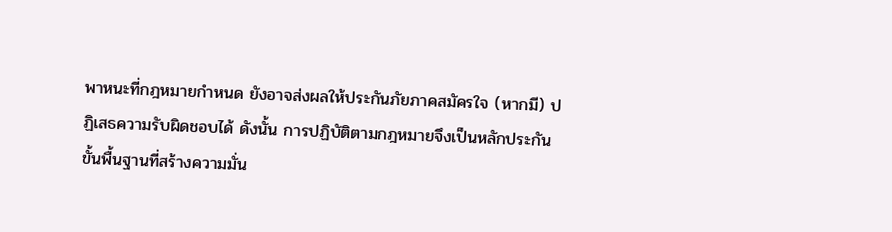พาหนะที่กฎหมายกำหนด ยังอาจส่งผลให้ประกันภัยภาคสมัครใจ (หากมี) ปฏิเสธความรับผิดชอบได้ ดังนั้น การปฏิบัติตามกฎหมายจึงเป็นหลักประกันขั้นพื้นฐานที่สร้างความมั่น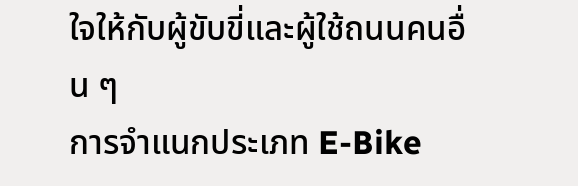ใจให้กับผู้ขับขี่และผู้ใช้ถนนคนอื่น ๆ
การจำแนกประเภท E-Bike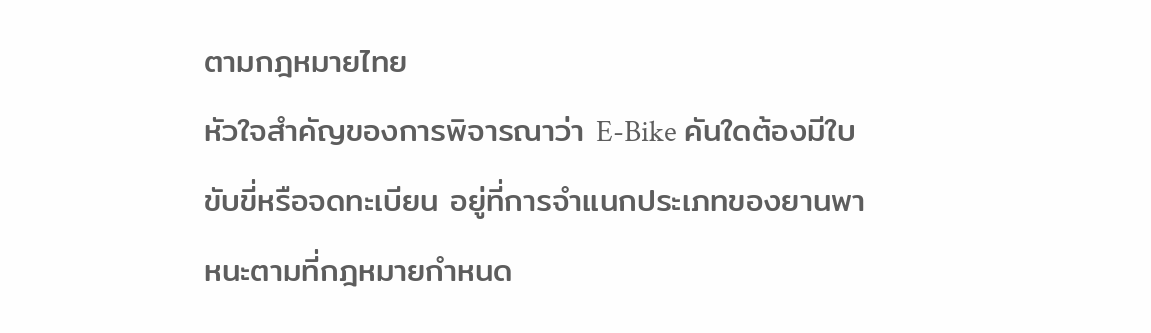ตามกฎหมายไทย
หัวใจสำคัญของการพิจารณาว่า E-Bike คันใดต้องมีใบขับขี่หรือจดทะเบียน อยู่ที่การจำแนกประเภทของยานพาหนะตามที่กฎหมายกำหนด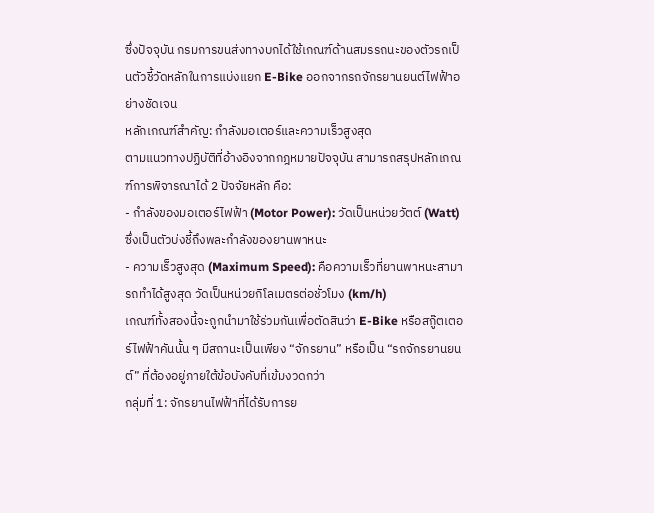ซึ่งปัจจุบัน กรมการขนส่งทางบกได้ใช้เกณฑ์ด้านสมรรถนะของตัวรถเป็นตัวชี้วัดหลักในการแบ่งแยก E-Bike ออกจากรถจักรยานยนต์ไฟฟ้าอย่างชัดเจน
หลักเกณฑ์สำคัญ: กำลังมอเตอร์และความเร็วสูงสุด
ตามแนวทางปฏิบัติที่อ้างอิงจากกฎหมายปัจจุบัน สามารถสรุปหลักเกณฑ์การพิจารณาได้ 2 ปัจจัยหลัก คือ:
- กำลังของมอเตอร์ไฟฟ้า (Motor Power): วัดเป็นหน่วยวัตต์ (Watt) ซึ่งเป็นตัวบ่งชี้ถึงพละกำลังของยานพาหนะ
- ความเร็วสูงสุด (Maximum Speed): คือความเร็วที่ยานพาหนะสามารถทำได้สูงสุด วัดเป็นหน่วยกิโลเมตรต่อชั่วโมง (km/h)
เกณฑ์ทั้งสองนี้จะถูกนำมาใช้ร่วมกันเพื่อตัดสินว่า E-Bike หรือสกู๊ตเตอร์ไฟฟ้าคันนั้น ๆ มีสถานะเป็นเพียง “จักรยาน” หรือเป็น “รถจักรยานยนต์” ที่ต้องอยู่ภายใต้ข้อบังคับที่เข้มงวดกว่า
กลุ่มที่ 1: จักรยานไฟฟ้าที่ได้รับการย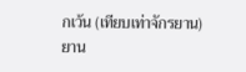กเว้น (เทียบเท่าจักรยาน)
ยาน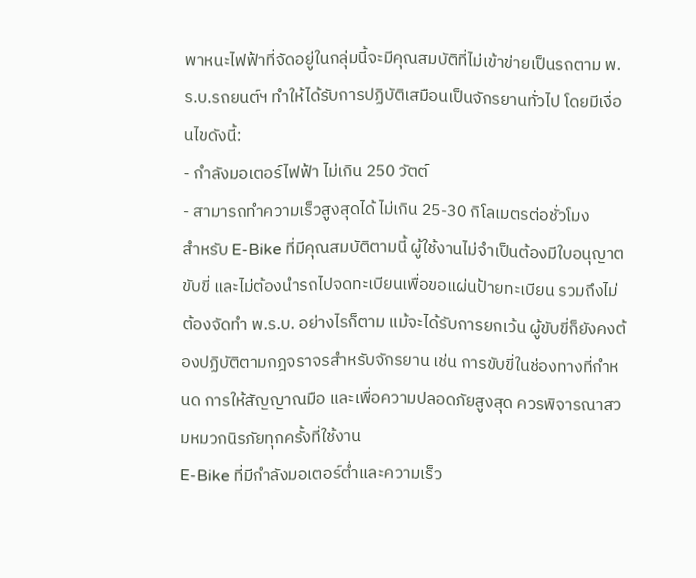พาหนะไฟฟ้าที่จัดอยู่ในกลุ่มนี้จะมีคุณสมบัติที่ไม่เข้าข่ายเป็นรถตาม พ.ร.บ.รถยนต์ฯ ทำให้ได้รับการปฏิบัติเสมือนเป็นจักรยานทั่วไป โดยมีเงื่อนไขดังนี้:
- กำลังมอเตอร์ไฟฟ้า ไม่เกิน 250 วัตต์
- สามารถทำความเร็วสูงสุดได้ ไม่เกิน 25-30 กิโลเมตรต่อชั่วโมง
สำหรับ E-Bike ที่มีคุณสมบัติตามนี้ ผู้ใช้งานไม่จำเป็นต้องมีใบอนุญาตขับขี่ และไม่ต้องนำรถไปจดทะเบียนเพื่อขอแผ่นป้ายทะเบียน รวมถึงไม่ต้องจัดทำ พ.ร.บ. อย่างไรก็ตาม แม้จะได้รับการยกเว้น ผู้ขับขี่ก็ยังคงต้องปฏิบัติตามกฎจราจรสำหรับจักรยาน เช่น การขับขี่ในช่องทางที่กำหนด การให้สัญญาณมือ และเพื่อความปลอดภัยสูงสุด ควรพิจารณาสวมหมวกนิรภัยทุกครั้งที่ใช้งาน
E-Bike ที่มีกำลังมอเตอร์ต่ำและความเร็ว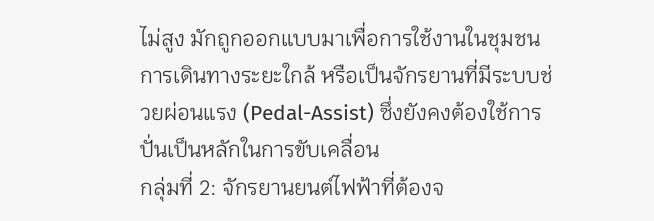ไม่สูง มักถูกออกแบบมาเพื่อการใช้งานในชุมชน การเดินทางระยะใกล้ หรือเป็นจักรยานที่มีระบบช่วยผ่อนแรง (Pedal-Assist) ซึ่งยังคงต้องใช้การปั่นเป็นหลักในการขับเคลื่อน
กลุ่มที่ 2: จักรยานยนต์ไฟฟ้าที่ต้องจ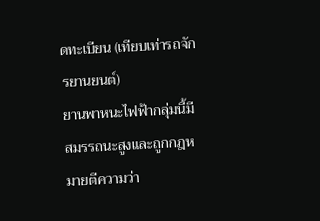ดทะเบียน (เทียบเท่ารถจักรยานยนต์)
ยานพาหนะไฟฟ้ากลุ่มนี้มีสมรรถนะสูงและถูกกฎหมายตีความว่า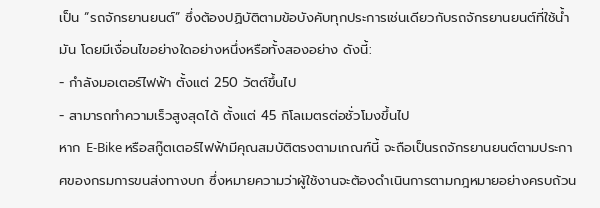เป็น “รถจักรยานยนต์” ซึ่งต้องปฏิบัติตามข้อบังคับทุกประการเช่นเดียวกับรถจักรยานยนต์ที่ใช้น้ำมัน โดยมีเงื่อนไขอย่างใดอย่างหนึ่งหรือทั้งสองอย่าง ดังนี้:
- กำลังมอเตอร์ไฟฟ้า ตั้งแต่ 250 วัตต์ขึ้นไป
- สามารถทำความเร็วสูงสุดได้ ตั้งแต่ 45 กิโลเมตรต่อชั่วโมงขึ้นไป
หาก E-Bike หรือสกู๊ตเตอร์ไฟฟ้ามีคุณสมบัติตรงตามเกณฑ์นี้ จะถือเป็นรถจักรยานยนต์ตามประกาศของกรมการขนส่งทางบก ซึ่งหมายความว่าผู้ใช้งานจะต้องดำเนินการตามกฎหมายอย่างครบถ้วน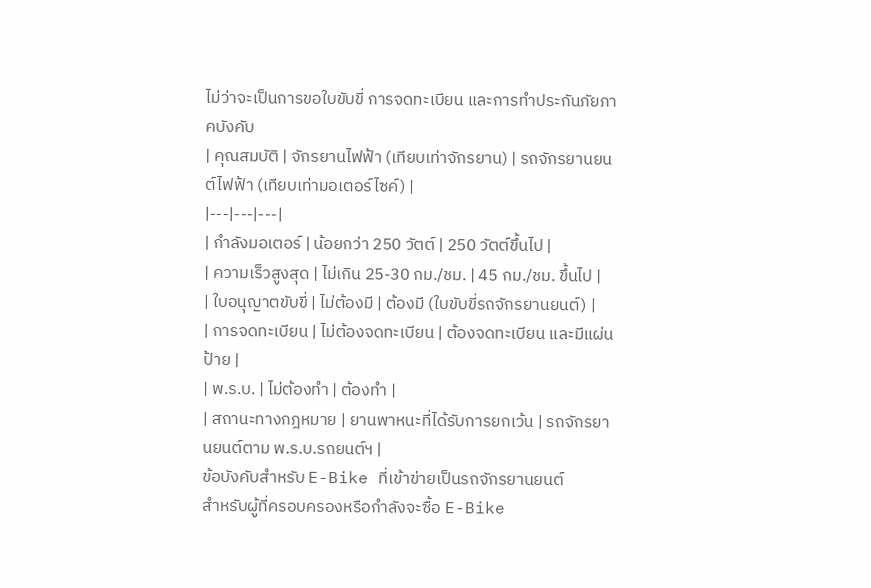ไม่ว่าจะเป็นการขอใบขับขี่ การจดทะเบียน และการทำประกันภัยภาคบังคับ
| คุณสมบัติ | จักรยานไฟฟ้า (เทียบเท่าจักรยาน) | รถจักรยานยนต์ไฟฟ้า (เทียบเท่ามอเตอร์ไซค์) |
|---|---|---|
| กำลังมอเตอร์ | น้อยกว่า 250 วัตต์ | 250 วัตต์ขึ้นไป |
| ความเร็วสูงสุด | ไม่เกิน 25-30 กม./ชม. | 45 กม./ชม. ขึ้นไป |
| ใบอนุญาตขับขี่ | ไม่ต้องมี | ต้องมี (ใบขับขี่รถจักรยานยนต์) |
| การจดทะเบียน | ไม่ต้องจดทะเบียน | ต้องจดทะเบียน และมีแผ่นป้าย |
| พ.ร.บ. | ไม่ต้องทำ | ต้องทำ |
| สถานะทางกฎหมาย | ยานพาหนะที่ได้รับการยกเว้น | รถจักรยานยนต์ตาม พ.ร.บ.รถยนต์ฯ |
ข้อบังคับสำหรับ E-Bike ที่เข้าข่ายเป็นรถจักรยานยนต์
สำหรับผู้ที่ครอบครองหรือกำลังจะซื้อ E-Bike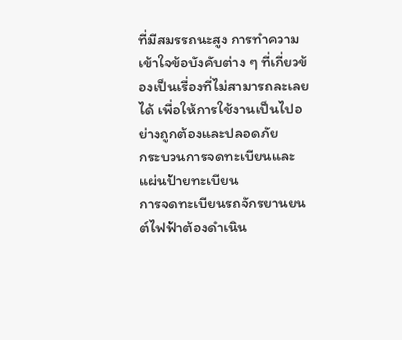ที่มีสมรรถนะสูง การทำความเข้าใจข้อบังคับต่าง ๆ ที่เกี่ยวข้องเป็นเรื่องที่ไม่สามารถละเลยได้ เพื่อให้การใช้งานเป็นไปอย่างถูกต้องและปลอดภัย
กระบวนการจดทะเบียนและแผ่นป้ายทะเบียน
การจดทะเบียนรถจักรยานยนต์ไฟฟ้าต้องดำเนิน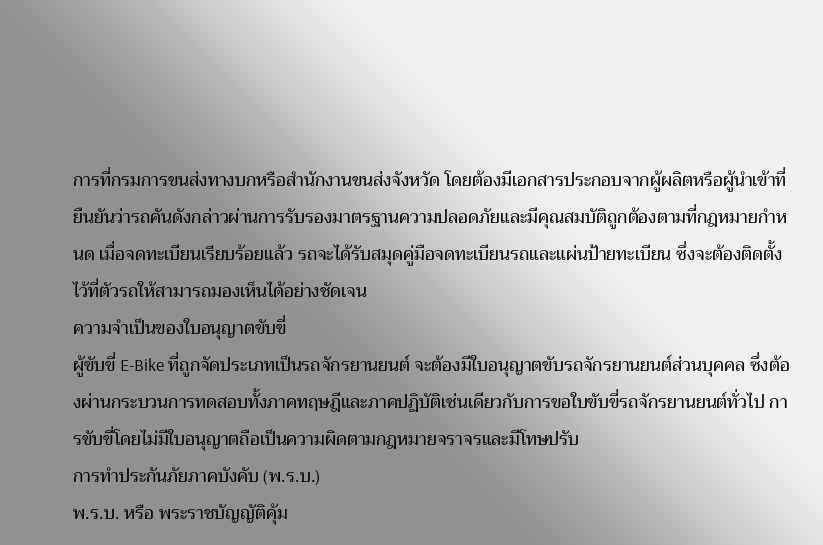การที่กรมการขนส่งทางบกหรือสำนักงานขนส่งจังหวัด โดยต้องมีเอกสารประกอบจากผู้ผลิตหรือผู้นำเข้าที่ยืนยันว่ารถคันดังกล่าวผ่านการรับรองมาตรฐานความปลอดภัยและมีคุณสมบัติถูกต้องตามที่กฎหมายกำหนด เมื่อจดทะเบียนเรียบร้อยแล้ว รถจะได้รับสมุดคู่มือจดทะเบียนรถและแผ่นป้ายทะเบียน ซึ่งจะต้องติดตั้งไว้ที่ตัวรถให้สามารถมองเห็นได้อย่างชัดเจน
ความจำเป็นของใบอนุญาตขับขี่
ผู้ขับขี่ E-Bike ที่ถูกจัดประเภทเป็นรถจักรยานยนต์ จะต้องมีใบอนุญาตขับรถจักรยานยนต์ส่วนบุคคล ซึ่งต้องผ่านกระบวนการทดสอบทั้งภาคทฤษฎีและภาคปฏิบัติเช่นเดียวกับการขอใบขับขี่รถจักรยานยนต์ทั่วไป การขับขี่โดยไม่มีใบอนุญาตถือเป็นความผิดตามกฎหมายจราจรและมีโทษปรับ
การทำประกันภัยภาคบังคับ (พ.ร.บ.)
พ.ร.บ. หรือ พระราชบัญญัติคุ้ม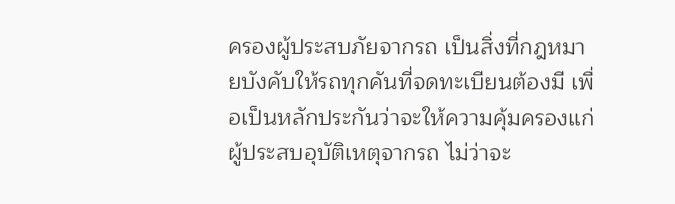ครองผู้ประสบภัยจากรถ เป็นสิ่งที่กฎหมายบังคับให้รถทุกคันที่จดทะเบียนต้องมี เพื่อเป็นหลักประกันว่าจะให้ความคุ้มครองแก่ผู้ประสบอุบัติเหตุจากรถ ไม่ว่าจะ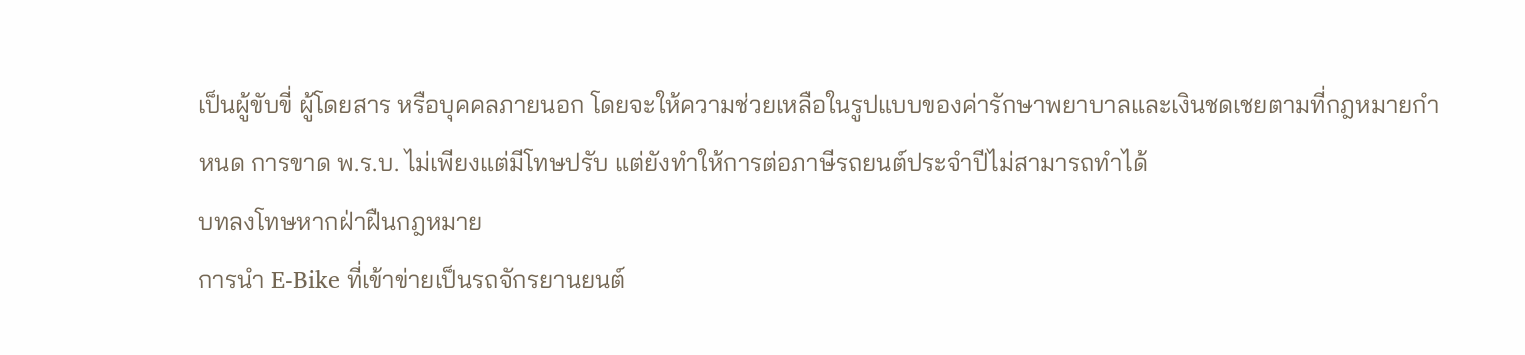เป็นผู้ขับขี่ ผู้โดยสาร หรือบุคคลภายนอก โดยจะให้ความช่วยเหลือในรูปแบบของค่ารักษาพยาบาลและเงินชดเชยตามที่กฎหมายกำหนด การขาด พ.ร.บ. ไม่เพียงแต่มีโทษปรับ แต่ยังทำให้การต่อภาษีรถยนต์ประจำปีไม่สามารถทำได้
บทลงโทษหากฝ่าฝืนกฎหมาย
การนำ E-Bike ที่เข้าข่ายเป็นรถจักรยานยนต์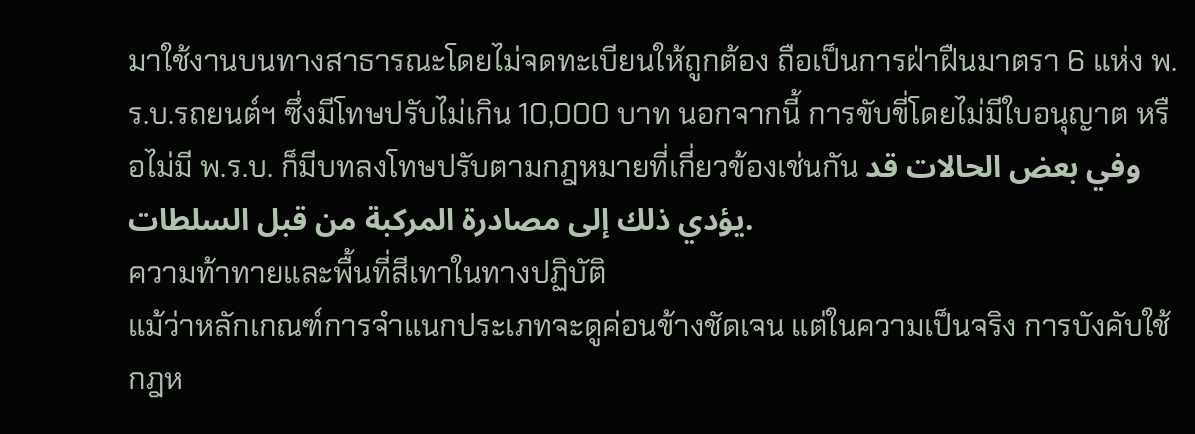มาใช้งานบนทางสาธารณะโดยไม่จดทะเบียนให้ถูกต้อง ถือเป็นการฝ่าฝืนมาตรา 6 แห่ง พ.ร.บ.รถยนต์ฯ ซึ่งมีโทษปรับไม่เกิน 10,000 บาท นอกจากนี้ การขับขี่โดยไม่มีใบอนุญาต หรือไม่มี พ.ร.บ. ก็มีบทลงโทษปรับตามกฎหมายที่เกี่ยวข้องเช่นกัน وفي بعض الحالات قد يؤدي ذلك إلى مصادرة المركبة من قبل السلطات.
ความท้าทายและพื้นที่สีเทาในทางปฏิบัติ
แม้ว่าหลักเกณฑ์การจำแนกประเภทจะดูค่อนข้างชัดเจน แต่ในความเป็นจริง การบังคับใช้กฎห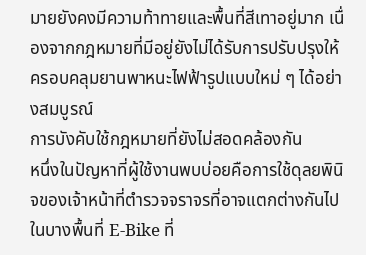มายยังคงมีความท้าทายและพื้นที่สีเทาอยู่มาก เนื่องจากกฎหมายที่มีอยู่ยังไม่ได้รับการปรับปรุงให้ครอบคลุมยานพาหนะไฟฟ้ารูปแบบใหม่ ๆ ได้อย่างสมบูรณ์
การบังคับใช้กฎหมายที่ยังไม่สอดคล้องกัน
หนึ่งในปัญหาที่ผู้ใช้งานพบบ่อยคือการใช้ดุลยพินิจของเจ้าหน้าที่ตำรวจจราจรที่อาจแตกต่างกันไป ในบางพื้นที่ E-Bike ที่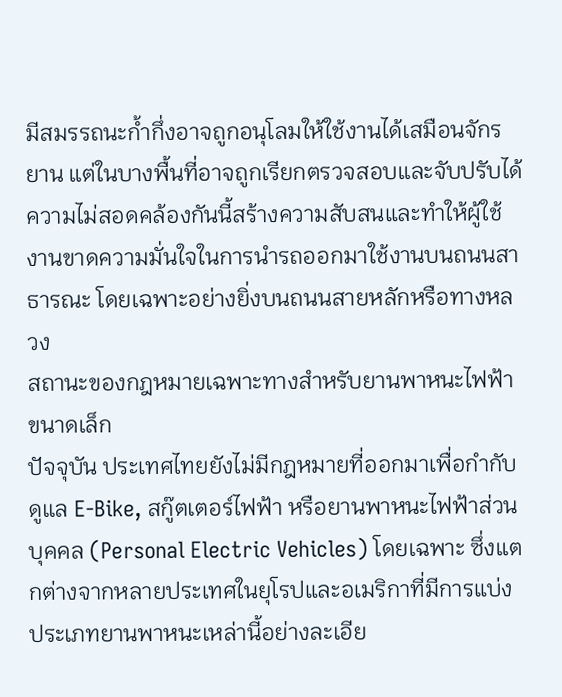มีสมรรถนะก้ำกึ่งอาจถูกอนุโลมให้ใช้งานได้เสมือนจักรยาน แต่ในบางพื้นที่อาจถูกเรียกตรวจสอบและจับปรับได้ ความไม่สอดคล้องกันนี้สร้างความสับสนและทำให้ผู้ใช้งานขาดความมั่นใจในการนำรถออกมาใช้งานบนถนนสาธารณะ โดยเฉพาะอย่างยิ่งบนถนนสายหลักหรือทางหลวง
สถานะของกฎหมายเฉพาะทางสำหรับยานพาหนะไฟฟ้าขนาดเล็ก
ปัจจุบัน ประเทศไทยยังไม่มีกฎหมายที่ออกมาเพื่อกำกับดูแล E-Bike, สกู๊ตเตอร์ไฟฟ้า หรือยานพาหนะไฟฟ้าส่วนบุคคล (Personal Electric Vehicles) โดยเฉพาะ ซึ่งแตกต่างจากหลายประเทศในยุโรปและอเมริกาที่มีการแบ่งประเภทยานพาหนะเหล่านี้อย่างละเอีย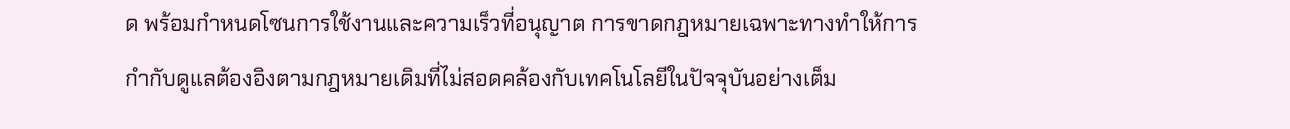ด พร้อมกำหนดโซนการใช้งานและความเร็วที่อนุญาต การขาดกฎหมายเฉพาะทางทำให้การกำกับดูแลต้องอิงตามกฎหมายเดิมที่ไม่สอดคล้องกับเทคโนโลยีในปัจจุบันอย่างเต็ม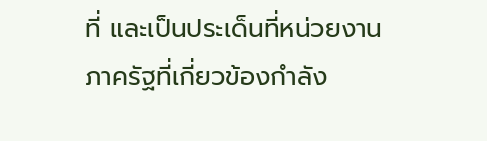ที่ และเป็นประเด็นที่หน่วยงานภาครัฐที่เกี่ยวข้องกำลัง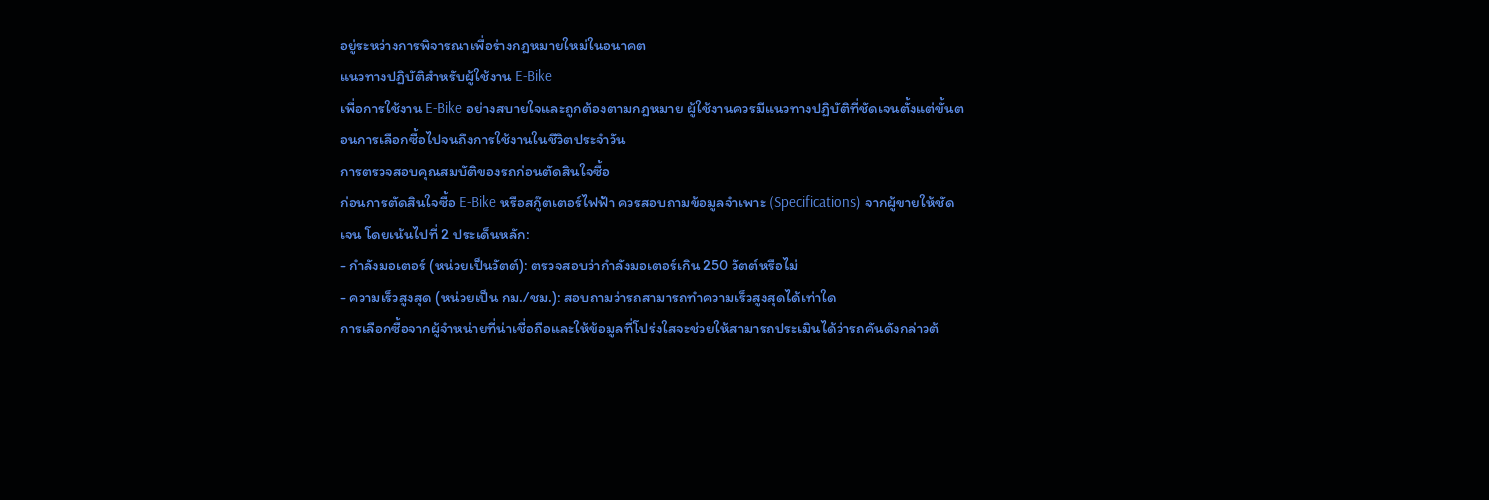อยู่ระหว่างการพิจารณาเพื่อร่างกฎหมายใหม่ในอนาคต
แนวทางปฏิบัติสำหรับผู้ใช้งาน E-Bike
เพื่อการใช้งาน E-Bike อย่างสบายใจและถูกต้องตามกฎหมาย ผู้ใช้งานควรมีแนวทางปฏิบัติที่ชัดเจนตั้งแต่ขั้นตอนการเลือกซื้อไปจนถึงการใช้งานในชีวิตประจำวัน
การตรวจสอบคุณสมบัติของรถก่อนตัดสินใจซื้อ
ก่อนการตัดสินใจซื้อ E-Bike หรือสกู๊ตเตอร์ไฟฟ้า ควรสอบถามข้อมูลจำเพาะ (Specifications) จากผู้ขายให้ชัดเจน โดยเน้นไปที่ 2 ประเด็นหลัก:
- กำลังมอเตอร์ (หน่วยเป็นวัตต์): ตรวจสอบว่ากำลังมอเตอร์เกิน 250 วัตต์หรือไม่
- ความเร็วสูงสุด (หน่วยเป็น กม./ชม.): สอบถามว่ารถสามารถทำความเร็วสูงสุดได้เท่าใด
การเลือกซื้อจากผู้จำหน่ายที่น่าเชื่อถือและให้ข้อมูลที่โปร่งใสจะช่วยให้สามารถประเมินได้ว่ารถคันดังกล่าวต้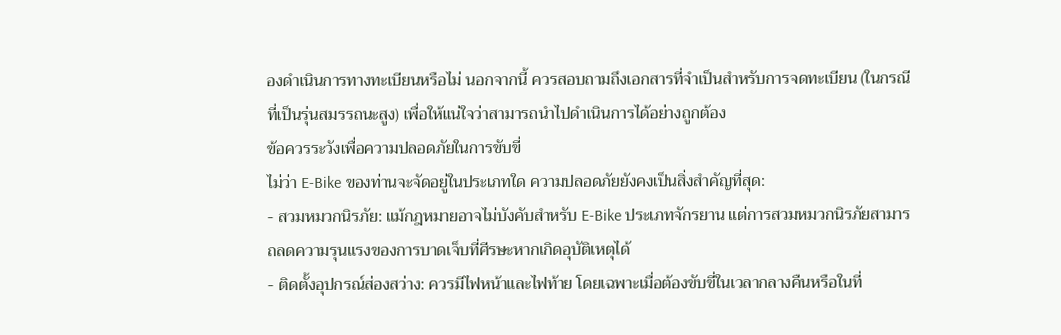องดำเนินการทางทะเบียนหรือไม่ นอกจากนี้ ควรสอบถามถึงเอกสารที่จำเป็นสำหรับการจดทะเบียน (ในกรณีที่เป็นรุ่นสมรรถนะสูง) เพื่อให้แน่ใจว่าสามารถนำไปดำเนินการได้อย่างถูกต้อง
ข้อควรระวังเพื่อความปลอดภัยในการขับขี่
ไม่ว่า E-Bike ของท่านจะจัดอยู่ในประเภทใด ความปลอดภัยยังคงเป็นสิ่งสำคัญที่สุด:
- สวมหมวกนิรภัย: แม้กฎหมายอาจไม่บังคับสำหรับ E-Bike ประเภทจักรยาน แต่การสวมหมวกนิรภัยสามารถลดความรุนแรงของการบาดเจ็บที่ศีรษะหากเกิดอุบัติเหตุได้
- ติดตั้งอุปกรณ์ส่องสว่าง: ควรมีไฟหน้าและไฟท้าย โดยเฉพาะเมื่อต้องขับขี่ในเวลากลางคืนหรือในที่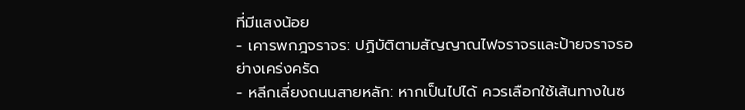ที่มีแสงน้อย
- เคารพกฎจราจร: ปฏิบัติตามสัญญาณไฟจราจรและป้ายจราจรอย่างเคร่งครัด
- หลีกเลี่ยงถนนสายหลัก: หากเป็นไปได้ ควรเลือกใช้เส้นทางในซ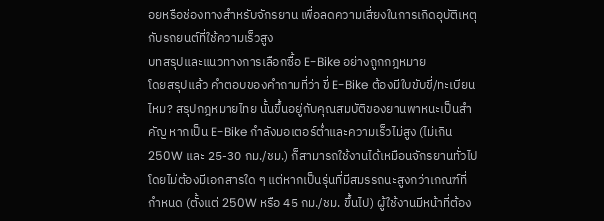อยหรือช่องทางสำหรับจักรยาน เพื่อลดความเสี่ยงในการเกิดอุบัติเหตุกับรถยนต์ที่ใช้ความเร็วสูง
บทสรุปและแนวทางการเลือกซื้อ E-Bike อย่างถูกกฎหมาย
โดยสรุปแล้ว คำตอบของคำถามที่ว่า ขี่ E-Bike ต้องมีใบขับขี่/ทะเบียนไหม? สรุปกฎหมายไทย นั้นขึ้นอยู่กับคุณสมบัติของยานพาหนะเป็นสำคัญ หากเป็น E-Bike กำลังมอเตอร์ต่ำและความเร็วไม่สูง (ไม่เกิน 250W และ 25-30 กม./ชม.) ก็สามารถใช้งานได้เหมือนจักรยานทั่วไปโดยไม่ต้องมีเอกสารใด ๆ แต่หากเป็นรุ่นที่มีสมรรถนะสูงกว่าเกณฑ์ที่กำหนด (ตั้งแต่ 250W หรือ 45 กม./ชม. ขึ้นไป) ผู้ใช้งานมีหน้าที่ต้อง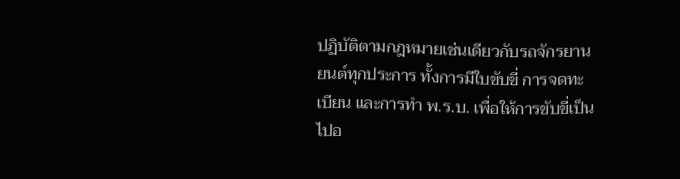ปฏิบัติตามกฎหมายเช่นเดียวกับรถจักรยานยนต์ทุกประการ ทั้งการมีใบขับขี่ การจดทะเบียน และการทำ พ.ร.บ. เพื่อให้การขับขี่เป็นไปอ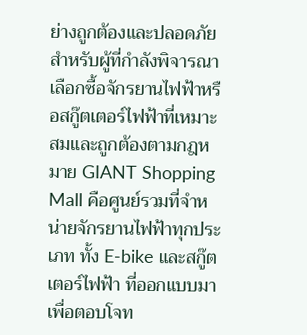ย่างถูกต้องและปลอดภัย
สำหรับผู้ที่กำลังพิจารณาเลือกซื้อจักรยานไฟฟ้าหรือสกู๊ตเตอร์ไฟฟ้าที่เหมาะสมและถูกต้องตามกฎหมาย GIANT Shopping Mall คือศูนย์รวมที่จำหน่ายจักรยานไฟฟ้าทุกประเภท ทั้ง E-bike และสกู๊ตเตอร์ไฟฟ้า ที่ออกแบบมาเพื่อตอบโจท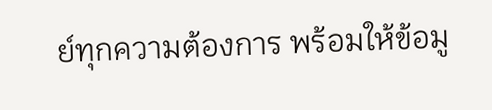ย์ทุกความต้องการ พร้อมให้ข้อมู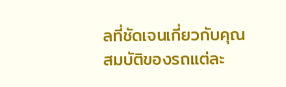ลที่ชัดเจนเกี่ยวกับคุณสมบัติของรถแต่ละ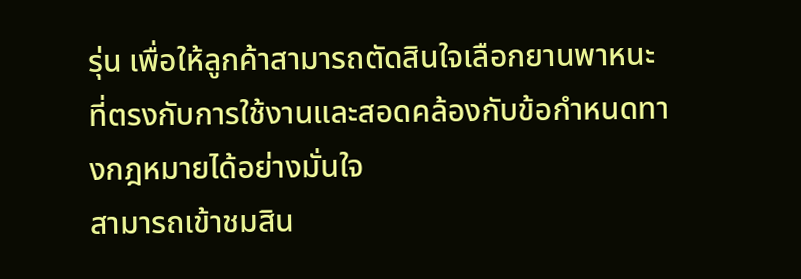รุ่น เพื่อให้ลูกค้าสามารถตัดสินใจเลือกยานพาหนะที่ตรงกับการใช้งานและสอดคล้องกับข้อกำหนดทางกฎหมายได้อย่างมั่นใจ
สามารถเข้าชมสิน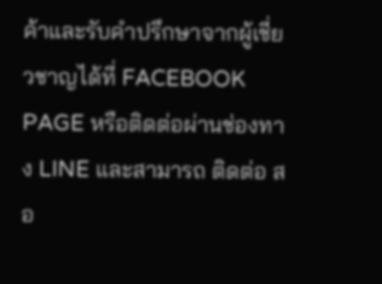ค้าและรับคำปรึกษาจากผู้เชี่ยวชาญได้ที่ FACEBOOK PAGE หรือติดต่อผ่านช่องทาง LINE และสามารถ ติดต่อ สอ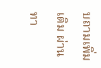บถามเพิ่มเติม ผ่านทา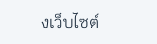งเว็บไซต์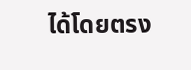ได้โดยตรง